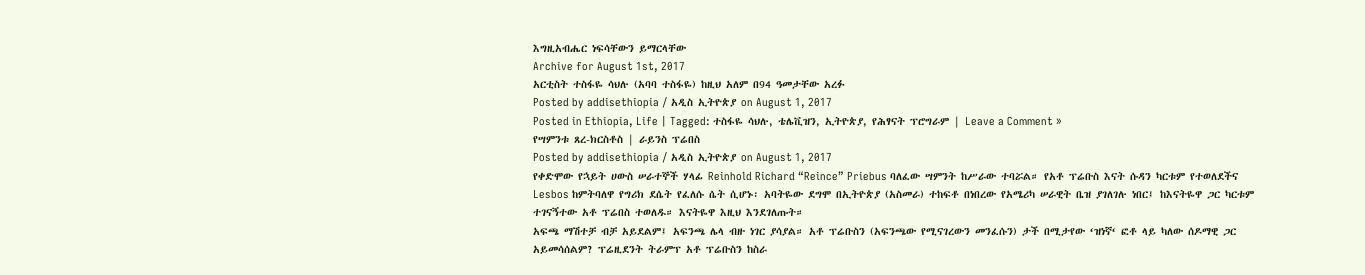እግዚአብሔር ነፍሳቸውን ይማርላቸው
Archive for August 1st, 2017
አርቲስት ተስፋዬ ሳህሉ (አባባ ተስፋዬ) ከዚህ አለም በ94 ዓመታቸው አረፉ
Posted by addisethiopia / አዲስ ኢትዮጵያ on August 1, 2017
Posted in Ethiopia, Life | Tagged: ተስፋዬ ሳህሉ, ቴሌቪዝን, ኢትዮጵያ, የሕፃናት ፕሮግራም | Leave a Comment »
የሣምንቱ ጸረ-ክርስቶስ | ራይንስ ፕሬበስ
Posted by addisethiopia / አዲስ ኢትዮጵያ on August 1, 2017
የቀድሞው የኋይት ሀውስ ሠራተኞች ሃላፊ Reinhold Richard “Reince” Priebus ባለፈው ሣምንት ከሥራው ተባሯል። የአቶ ፕሬቡስ እናት ሱዳን ካርቱም የተወለደችና Lesbos ከምትባለዋ የግሪክ ደሴት የፈለሱ ሴት ሲሆኑ፡ አባትዬው ደግሞ በኢትዮጵያ (አስመራ) ተከፍቶ በነበረው የአሜሪካ ሠራዊት ቤዝ ያገለገሉ ነበር፤ ከእናትዬዋ ጋር ካርቱም ተገናኝተው አቶ ፕሬበስ ተወለዱ። እናትዬዋ እዚህ እንደገለጡት።
አፍጫ ማሽተቻ ብቻ አይደልም፤ አፍንጫ ሌላ ብዙ ነገር ያሳያል። አቶ ፕሬቡስን (አፍንጫው የሚናገረውን መንፈሱን) ታች በሚታየው ‘ዝነኛ‘ ፎቶ ላይ ካለው ሰዶማዊ ጋር አይመሳሰልም? ፕሬዚደንት ትራምፕ አቶ ፕሬቡስን ከስራ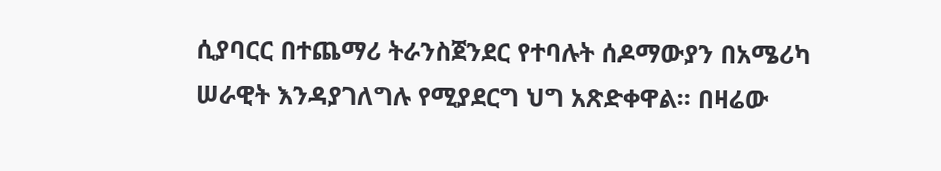ሲያባርር በተጨማሪ ትራንስጀንደር የተባሉት ሰዶማውያን በአሜሪካ ሠራዊት እንዳያገለግሉ የሚያደርግ ህግ አጽድቀዋል። በዛሬው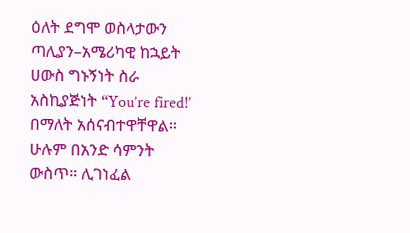ዕለት ደግሞ ወስላታውን ጣሊያን–አሜሪካዊ ከኋይት ሀውስ ግኑኝነት ስራ አስኪያጅነት “You’re fired!’ በማለት አሰናብተዋቸዋል። ሁሉም በአንድ ሳምንት ውስጥ። ሊገነፈል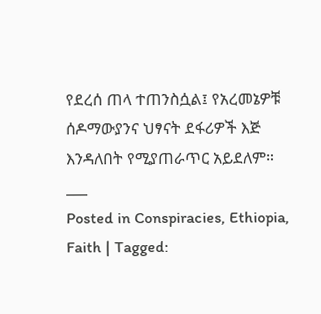የደረሰ ጠላ ተጠንስሷል፤ የአረመኔዎቹ ሰዶማውያንና ህፃናት ደፋሪዎች እጅ እንዳለበት የሚያጠራጥር አይደለም።
___
Posted in Conspiracies, Ethiopia, Faith | Tagged: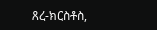ጸረ-ክርስቶስ,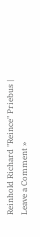Reinhold Richard "Reince" Priebus | Leave a Comment »